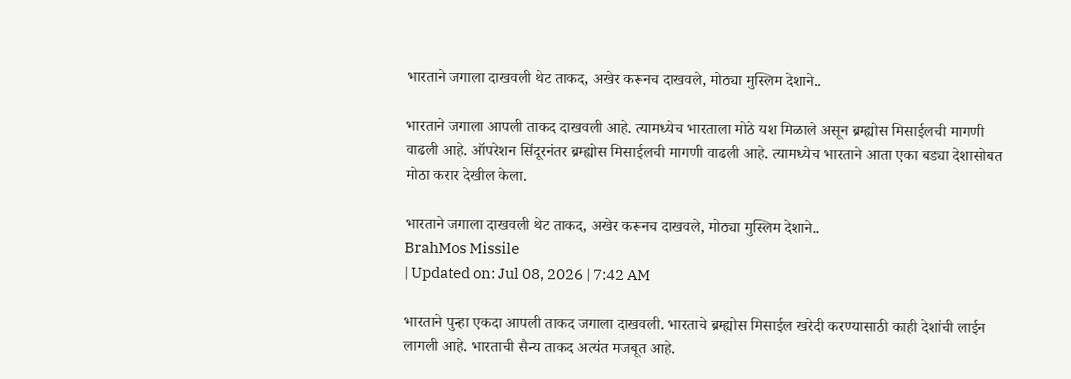भारताने जगाला दाखवली थेट ताकद, अखेर करूनच दाखवले, मोठ्या मुस्लिम देशाने..

भारताने जगाला आपली ताकद दाखवली आहे. त्यामध्येच भारताला मोठे यश मिळाले असून ब्रम्ह्योस मिसाईलची मागणी वाढली आहे. ऑपरेशन सिंदूरनंतर ब्रम्ह्योस मिसाईलची मागणी वाढली आहे. त्यामध्येच भारताने आता एका बड्या देशासोबत मोठा करार देखील केला.

भारताने जगाला दाखवली थेट ताकद, अखेर करूनच दाखवले, मोठ्या मुस्लिम देशाने..
BrahMos Missile
| Updated on: Jul 08, 2026 | 7:42 AM

भारताने पुन्हा एकदा आपली ताकद जगाला दाखवली. भारताचे ब्रम्ह्योस मिसाईल खरेदी करण्यासाठी काही देशांची लाईन लागली आहे. भारताची सैन्य ताकद अत्यंत मजबूत आहे.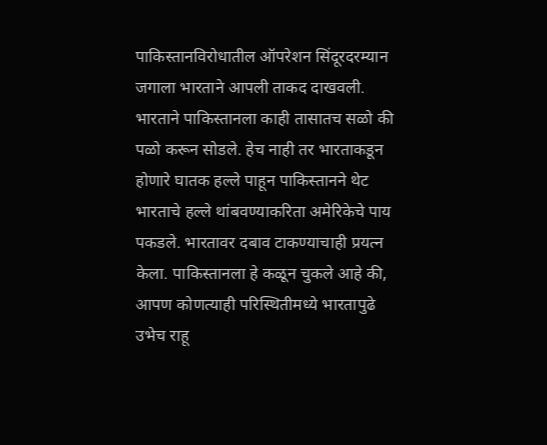पाकिस्तानविरोधातील ऑपरेशन सिंदूरदरम्यान जगाला भारताने आपली ताकद दाखवली. भारताने पाकिस्तानला काही तासातच सळो की पळो करून सोडले. हेच नाही तर भारताकडून होणारे घातक हल्ले पाहून पाकिस्तानने थेट भारताचे हल्ले थांबवण्याकरिता अमेरिकेचे पाय पकडले. भारतावर दबाव टाकण्याचाही प्रयत्न केला. पाकिस्तानला हे कळून चुकले आहे की, आपण कोणत्याही परिस्थितीमध्ये भारतापुढे उभेच राहू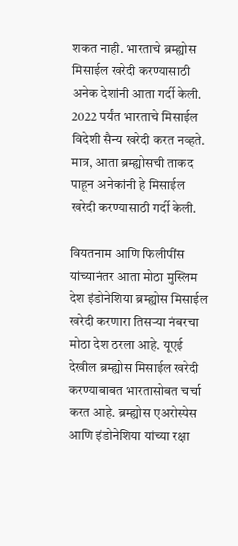शकत नाही. भारताचे ब्रम्ह्योस मिसाईल खरेदी करण्यासाठी अनेक देशांनी आता गर्दी केली. 2022 पर्यंत भारताचे मिसाईल विदेशी सैन्य खरेदी करत नव्हते. मात्र, आता ब्रम्ह्योसची ताकद पाहून अनेकांनी हे मिसाईल खरेदी करण्यासाठी गर्दी केली.

वियतनाम आणि फिलीपींस यांच्यानंतर आता मोठा मुस्लिम देश इंडोनेशिया ब्रम्ह्योस मिसाईल खरेदी करणारा तिसऱ्या नंबरचा मोठा देश ठरला आहे. यूएई देखील ब्रम्ह्योस मिसाईल खरेदी करण्याबाबत भारतासोबत चर्चा करत आहे. ब्रम्ह्योस एअरोस्पेस आणि इंडोनेशिया यांच्या रक्षा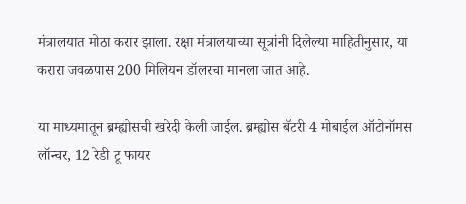मंत्रालयात मोठा करार झाला. रक्षा मंत्रालयाच्या सूत्रांनी दिलेल्या माहितीनुसार, या करारा जवळपास 200 मिलियन डॉलरचा मानला जात आहे.

या माध्यमातून ब्रम्ह्योसची खरेदी केली जाईल. ब्रम्ह्योस बॅटरी 4 मोबाईल ऑटोनॉमस लॉन्चर, 12 रेडी टू फायर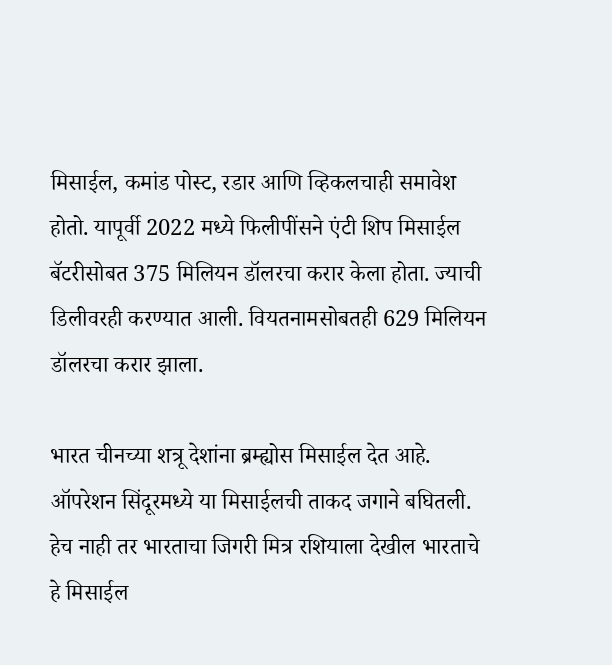मिसाईल, कमांड पोस्ट, रडार आणि व्हिकलचाही समावेश होतो. यापूर्वी 2022 मध्ये फिलीपींसने एंटी शिप मिसाईल बॅटरीसोबत 375 मिलियन डॉलरचा करार केला होता. ज्याची डिलीवरही करण्यात आली. वियतनामसोबतही 629 मिलियन डॉलरचा करार झाला.

भारत चीनच्या शत्रू देशांना ब्रम्ह्योस मिसाईल देत आहे. ऑपरेशन सिंदूरमध्ये या मिसाईलची ताकद जगाने बघितली. हेच नाही तर भारताचा जिगरी मित्र रशियाला देखील भारताचे हे मिसाईल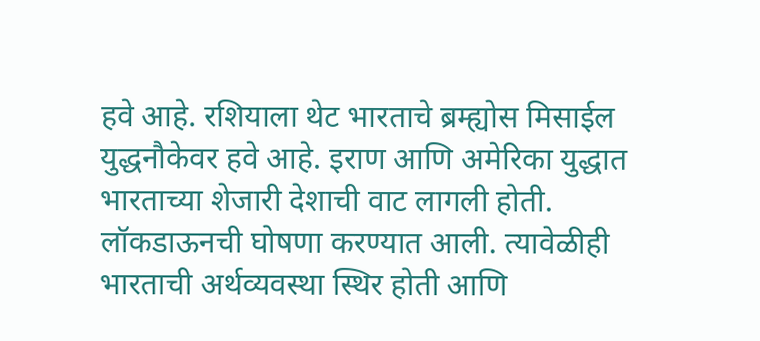हवे आहे. रशियाला थेट भारताचे ब्रम्ह्योस मिसाईल युद्धनौकेवर हवे आहे. इराण आणि अमेरिका युद्धात भारताच्या शेजारी देशाची वाट लागली होती. लॉकडाऊनची घोषणा करण्यात आली. त्यावेळीही भारताची अर्थव्यवस्था स्थिर होती आणि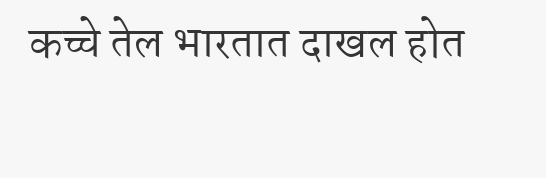कच्चे तेल भारतात दाखल होत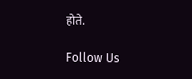होते.

Follow Us